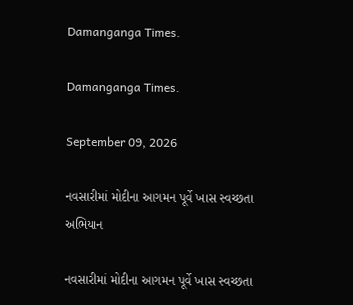Damanganga Times.

Damanganga Times.

September 09, 2026

નવસારીમાં મોદીના આગમન પૂર્વે ખાસ સ્વચ્છતા અભિયાન

નવસારીમાં મોદીના આગમન પૂર્વે ખાસ સ્વચ્છતા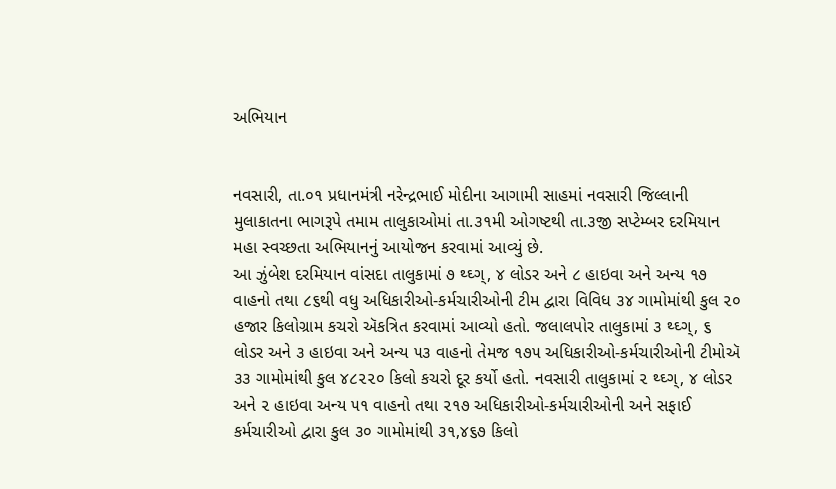અભિયાન


નવસારી, તા.૦૧ પ્રધાનમંત્રી નરેન્દ્રભાઈ મોદીના આગામી સાહમાં નવસારી જિલ્લાની મુલાકાતના ભાગરૂપે તમામ તાલુકાઓમાં તા.૩૧મી ઓગષ્ટથી તા.૩જી સપ્ટેમ્બર દરમિયાન મહા સ્વચ્છતા અભિયાનનું આયોજન કરવામાં આવ્યું છે.
આ ઝુંબેશ દરમિયાન વાંસદા તાલુકામાં ૭ થ્ઘ્ગ્, ૪ લોડર અને ૮ હાઇવા અને અન્ય ૧૭ વાહનો તથા ૮૬થી વધુ અધિકારીઓ-કર્મચારીઓની ટીમ દ્વારા વિવિધ ૩૪ ગામોમાંથી કુલ ૨૦ હજાર કિલોગ્રામ કચરો ઍકત્રિત કરવામાં આવ્યો હતો. જલાલપોર તાલુકામાં ૩ થ્ઘ્ગ્, ૬ લોડર અને ૩ હાઇવા અને અન્ય ૫૩ વાહનો તેમજ ૧૭૫ અધિકારીઓ-કર્મચારીઓની ટીમોઍ ૩૩ ગામોમાંથી કુલ ૪૮૨૨૦ કિલો કચરો દૂર કર્યો હતો. નવસારી તાલુકામાં ૨ થ્ઘ્ગ્, ૪ લોડર અને ૨ હાઇવા અન્ય ૫૧ વાહનો તથા ૨૧૭ અધિકારીઓ-કર્મચારીઓની અને સફાઈ કર્મચારીઓ દ્વારા કુલ ૩૦ ગામોમાંથી ૩૧,૪૬૭ કિલો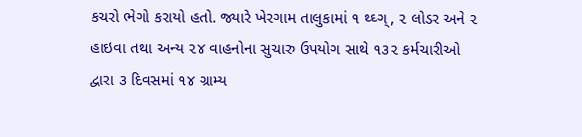કચરો ભેગો કરાયો હતો. જ્યારે ખેરગામ તાલુકામાં ૧ થ્ઘ્ગ્, ૨ લોડર અને ૨ હાઇવા તથા અન્ય ૨૪ વાહનોના સુચારુ ઉપયોગ સાથે ૧૩૨ કર્મચારીઓ દ્વારા ૩ દિવસમાં ૧૪ ગ્રામ્ય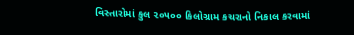વિસ્તારોમાં કુલ ૨૦૫૦૦ કિલોગ્રામ કચરાનો નિકાલ કરવામાં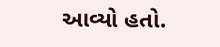આવ્યો હતો.